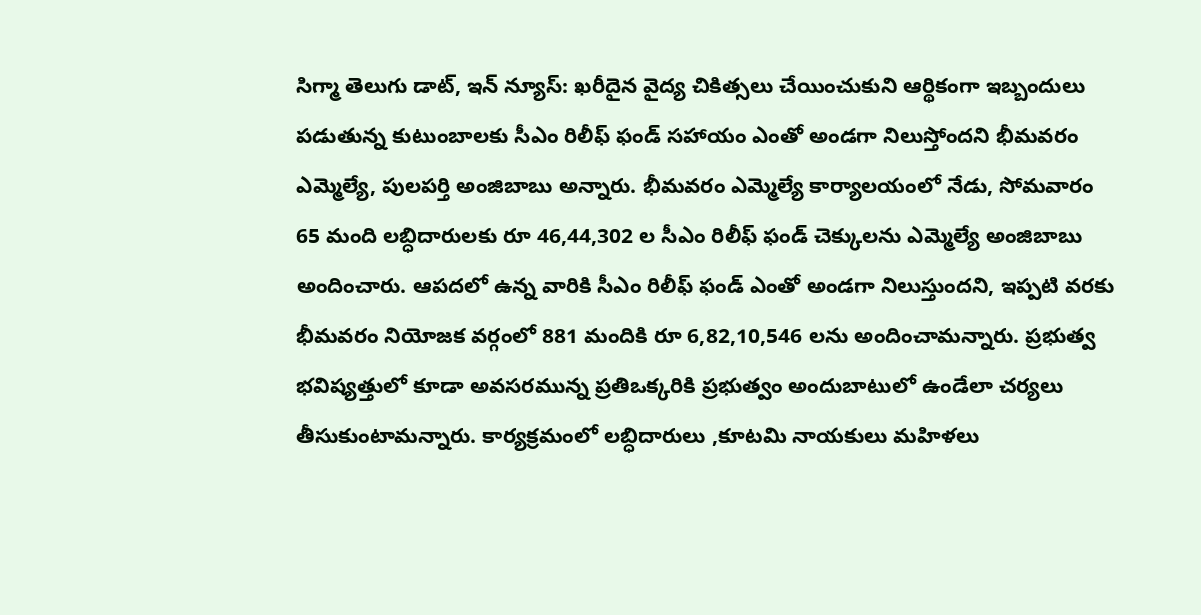సిగ్మా తెలుగు డాట్, ఇన్ న్యూస్: ఖరీదైన వైద్య చికిత్సలు చేయించుకుని ఆర్థికంగా ఇబ్బందులు పడుతున్న కుటుంబాలకు సీఎం రిలీఫ్ ఫండ్ సహాయం ఎంతో అండగా నిలుస్తోందని భీమవరం ఎమ్మెల్యే, పులపర్తి అంజిబాబు అన్నారు. భీమవరం ఎమ్మెల్యే కార్యాలయంలో నేడు, సోమవారం 65 మంది లబ్ధిదారులకు రూ 46,44,302 ల సీఎం రిలీఫ్ ఫండ్ చెక్కులను ఎమ్మెల్యే అంజిబాబు అందించారు. ఆపదలో ఉన్న వారికి సీఎం రిలీఫ్ ఫండ్ ఎంతో అండగా నిలుస్తుందని, ఇప్పటి వరకు భీమవరం నియోజక వర్గంలో 881 మందికి రూ 6,82,10,546 లను అందించామన్నారు. ప్రభుత్వ భవిష్యత్తులో కూడా అవసరమున్న ప్రతిఒక్కరికి ప్రభుత్వం అందుబాటులో ఉండేలా చర్యలు తీసుకుంటామన్నారు. కార్యక్రమంలో లబ్ధిదారులు ,కూటమి నాయకులు మహిళలు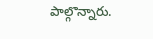పాల్గొన్నారు.